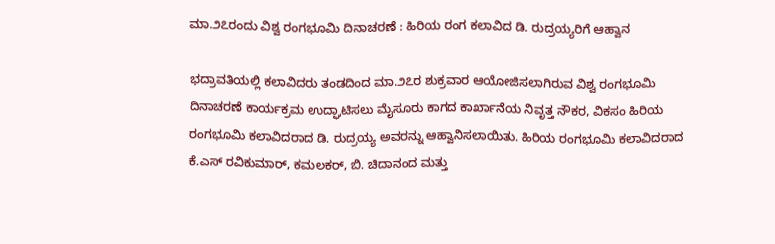ಮಾ.೨೭ರಂದು ವಿಶ್ವ ರಂಗಭೂಮಿ ದಿನಾಚರಣೆ : ಹಿರಿಯ ರಂಗ ಕಲಾವಿದ ಡಿ. ರುದ್ರಯ್ಯರಿಗೆ ಆಹ್ವಾನ

ಭದ್ರಾವತಿಯಲ್ಲಿ ಕಲಾವಿದರು ತಂಡದಿಂದ ಮಾ.೨೭ರ ಶುಕ್ರವಾರ ಆಯೋಜಿಸಲಾಗಿರುವ ವಿಶ್ವ ರಂಗಭೂಮಿ ದಿನಾಚರಣೆ ಕಾರ್ಯಕ್ರಮ ಉದ್ಘಾಟಿಸಲು ಮೈಸೂರು ಕಾಗದ ಕಾರ್ಖಾನೆಯ ನಿವೃತ್ತ ನೌಕರ, ವಿಕಸಂ ಹಿರಿಯ ರಂಗಭೂಮಿ ಕಲಾವಿದರಾದ ಡಿ. ರುದ್ರಯ್ಯ ಅವರನ್ನು ಆಹ್ವಾನಿಸಲಾಯಿತು. ಹಿರಿಯ ರಂಗಭೂಮಿ ಕಲಾವಿದರಾದ ಕೆ.ಎಸ್ ರವಿಕುಮಾರ್, ಕಮಲಕರ್, ಬಿ. ಚಿದಾನಂದ ಮತ್ತು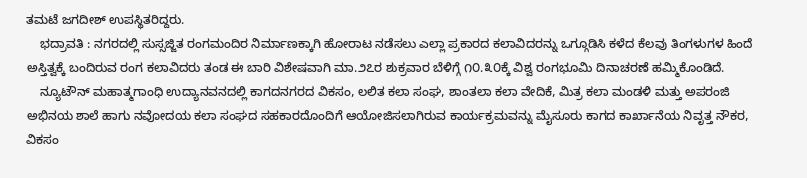ತಮಟೆ ಜಗದೀಶ್ ಉಪಸ್ಥಿತರಿದ್ದರು.
    ಭದ್ರಾವತಿ : ನಗರದಲ್ಲಿ ಸುಸ್ಸಜ್ಜಿತ ರಂಗಮಂದಿರ ನಿರ್ಮಾಣಕ್ಕಾಗಿ ಹೋರಾಟ ನಡೆಸಲು ಎಲ್ಲಾ ಪ್ರಕಾರದ ಕಲಾವಿದರನ್ನು ಒಗ್ಗೂಡಿಸಿ ಕಳೆದ ಕೆಲವು ತಿಂಗಳುಗಳ ಹಿಂದೆ ಅಸ್ತಿತ್ವಕ್ಕೆ ಬಂದಿರುವ ರಂಗ ಕಲಾವಿದರು ತಂಡ ಈ ಬಾರಿ ವಿಶೇಷವಾಗಿ ಮಾ.೨೭ರ ಶುಕ್ರವಾರ ಬೆಳಿಗ್ಗೆ ೧೦.೩೦ಕ್ಕೆ ವಿಶ್ವ ರಂಗಭೂಮಿ ದಿನಾಚರಣೆ ಹಮ್ಮಿಕೊಂಡಿದೆ.
    ನ್ಯೂಟೌನ್ ಮಹಾತ್ಮಗಾಂಧಿ ಉದ್ಯಾನವನದಲ್ಲಿ ಕಾಗದನಗರದ ವಿಕಸಂ, ಲಲಿತ ಕಲಾ ಸಂಘ, ಶಾಂತಲಾ ಕಲಾ ವೇದಿಕೆ, ಮಿತ್ರ ಕಲಾ ಮಂಡಳಿ ಮತ್ತು ಅಪರಂಜಿ ಅಭಿನಯ ಶಾಲೆ ಹಾಗು ನವೋದಯ ಕಲಾ ಸಂಘದ ಸಹಕಾರದೊಂದಿಗೆ ಆಯೋಜಿಸಲಾಗಿರುವ ಕಾರ್ಯಕ್ರಮವನ್ನು ಮೈಸೂರು ಕಾಗದ ಕಾರ್ಖಾನೆಯ ನಿವೃತ್ತ ನೌಕರ, ವಿಕಸಂ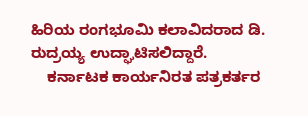ಹಿರಿಯ ರಂಗಭೂಮಿ ಕಲಾವಿದರಾದ ಡಿ. ರುದ್ರಯ್ಯ ಉದ್ಘಾಟಿಸಲಿದ್ದಾರೆ.
    ಕರ್ನಾಟಕ ಕಾರ್ಯನಿರತ ಪತ್ರಕರ್ತರ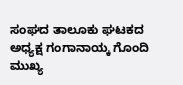ಸಂಘದ ತಾಲೂಕು ಘಟಕದ ಅಧ್ಯಕ್ಷ ಗಂಗಾನಾಯ್ಕ ಗೊಂದಿ ಮುಖ್ಯ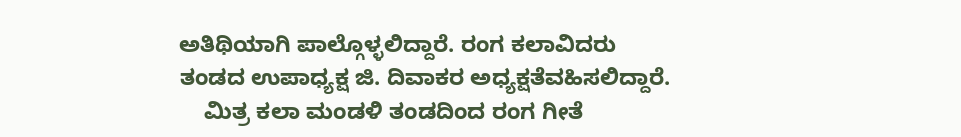ಅತಿಥಿಯಾಗಿ ಪಾಲ್ಗೊಳ್ಳಲಿದ್ದಾರೆ. ರಂಗ ಕಲಾವಿದರು ತಂಡದ ಉಪಾಧ್ಯಕ್ಷ ಜಿ. ದಿವಾಕರ ಅಧ್ಯಕ್ಷತೆವಹಿಸಲಿದ್ದಾರೆ.
    ಮಿತ್ರ ಕಲಾ ಮಂಡಳಿ ತಂಡದಿಂದ ರಂಗ ಗೀತೆ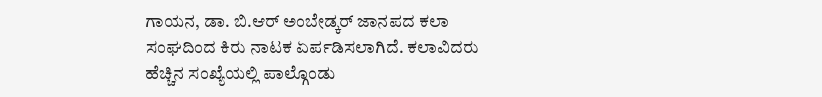ಗಾಯನ, ಡಾ. ಬಿ.ಆರ್ ಅಂಬೇಡ್ಕರ್ ಜಾನಪದ ಕಲಾ ಸಂಘದಿಂದ ಕಿರು ನಾಟಕ ಏರ್ಪಡಿಸಲಾಗಿದೆ. ಕಲಾವಿದರು ಹೆಚ್ಚಿನ ಸಂಖ್ಯೆಯಲ್ಲಿ ಪಾಲ್ಗೊಂಡು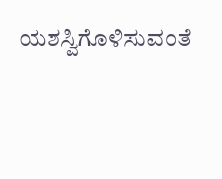ಯಶಸ್ವಿಗೊಳಿಸುವಂತೆ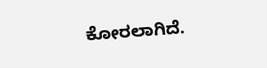ಕೋರಲಾಗಿದೆ.